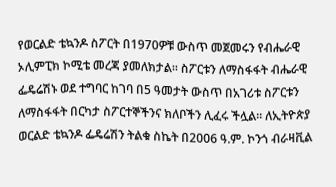የወርልድ ቴኳንዶ ስፖርት በ1970ዎቹ ውስጥ መጀመሩን የብሔራዊ ኦሊምፒክ ኮሚቴ መረጃ ያመለክታል፡፡ ስፖርቱን ለማስፋፋት ብሔራዊ ፌዴሬሽኑ ወደ ተግባር ከገባ በ5 ዓመታት ውስጥ በአገሪቱ ስፖርቱን ለማስፋፋት በርካታ ስፖርተኞችንና ክለቦችን ሊፈሩ ችሏል፡፡ ለኢትዮጵያ ወርልድ ቴኳንዶ ፌዴሬሽን ትልቁ ስኬት በ2006 ዓ.ም. ኮንጎ ብራዛቪል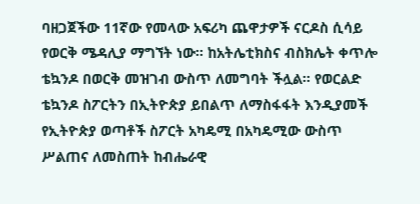ባዘጋጀችው 11ኛው የመላው አፍሪካ ጨዋታዎች ናርዶስ ሲሳይ የወርቅ ሜዳሊያ ማግኘት ነው፡፡ ከአትሌቲክስና ብስክሌት ቀጥሎ ቴኳንዶ በወርቅ መዝገብ ውስጥ ለመግባት ችሏል፡፡ የወርልድ ቴኳንዶ ስፖርትን በኢትዮጵያ ይበልጥ ለማስፋፋት እንዲያመች የኢትዮጵያ ወጣቶች ስፖርት አካዴሚ በአካዴሚው ውስጥ ሥልጠና ለመስጠት ከብሔራዊ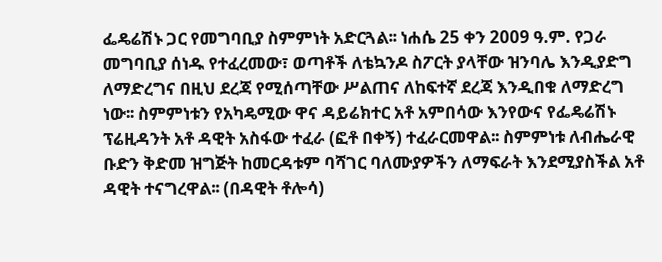ፌዴሬሽኑ ጋር የመግባቢያ ስምምነት አድርጓል፡፡ ነሐሴ 25 ቀን 2009 ዓ.ም. የጋራ መግባቢያ ሰነዱ የተፈረመው፣ ወጣቶች ለቴኳንዶ ስፖርት ያላቸው ዝንባሌ እንዲያድግ ለማድረግና በዚህ ደረጃ የሚሰጣቸው ሥልጠና ለከፍተኛ ደረጃ እንዲበቁ ለማድረግ ነው፡፡ ስምምነቱን የአካዴሚው ዋና ዳይሬክተር አቶ አምበሳው እንየውና የፌዴሬሽኑ ፕሬዚዳንት አቶ ዳዊት አስፋው ተፈራ (ፎቶ በቀኝ) ተፈራርመዋል፡፡ ስምምነቱ ለብሔራዊ ቡድን ቅድመ ዝግጅት ከመርዳቱም ባሻገር ባለሙያዎችን ለማፍራት እንደሚያስችል አቶ ዳዊት ተናግረዋል፡፡ (በዳዊት ቶሎሳ)